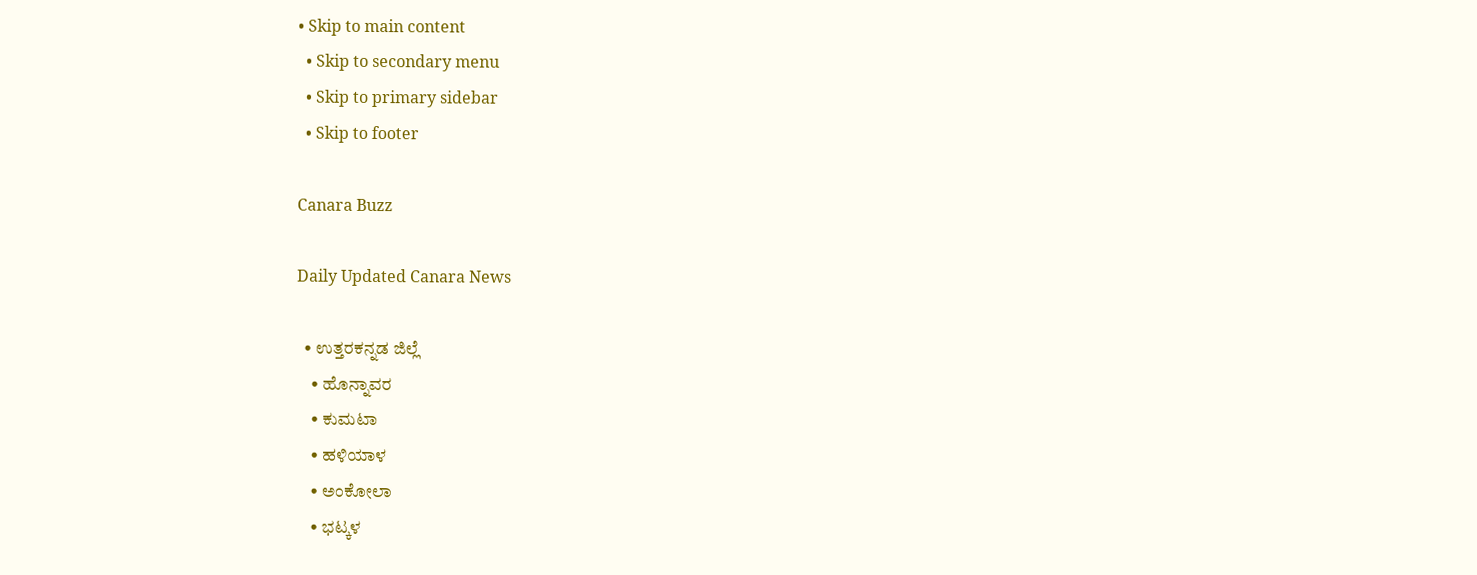• Skip to main content
  • Skip to secondary menu
  • Skip to primary sidebar
  • Skip to footer

Canara Buzz

Daily Updated Canara News

  • ಉತ್ತರಕನ್ನಡ ಜಿಲ್ಲೆ
    • ಹೊನ್ನಾವರ
    • ಕುಮಟಾ
    • ಹಳಿಯಾಳ
    • ಅಂಕೋಲಾ
    • ಭಟ್ಕಳ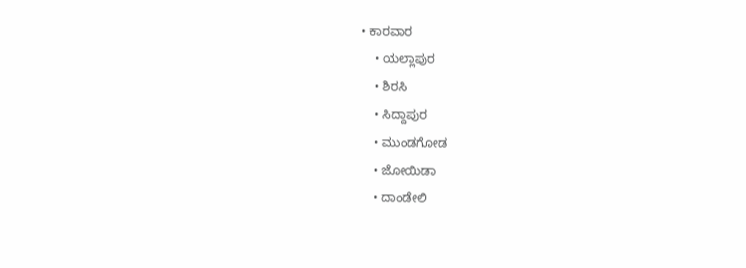• ಕಾರವಾರ
    • ಯಲ್ಲಾಪುರ
    • ಶಿರಸಿ
    • ಸಿದ್ದಾಪುರ
    • ಮುಂಡಗೋಡ
    • ಜೋಯಿಡಾ
    • ದಾಂಡೇಲಿ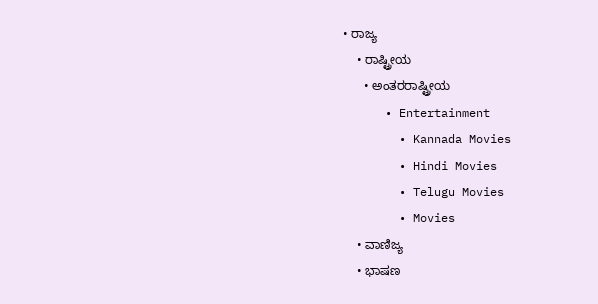• ರಾಜ್ಯ
    • ರಾಷ್ಟ್ರೀಯ
      • ಅಂತರರಾಷ್ಟ್ರೀಯ
      • Entertainment
        • Kannada Movies
        • Hindi Movies
        • Telugu Movies
        • Movies
    • ವಾಣಿಜ್ಯ
    • ಭಾಷಣ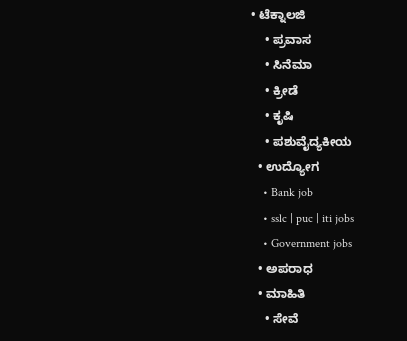• ಟೆಕ್ನಾಲಜಿ
    • ಪ್ರವಾಸ
    • ಸಿನೆಮಾ
    • ಕ್ರೀಡೆ
    • ಕೃಷಿ
    • ಪಶುವೈದ್ಯಕೀಯ
  • ಉದ್ಯೋಗ
    • Bank job
    • sslc | puc | iti jobs
    • Government jobs
  • ಅಪರಾಧ
  • ಮಾಹಿತಿ
    • ಸೇವೆ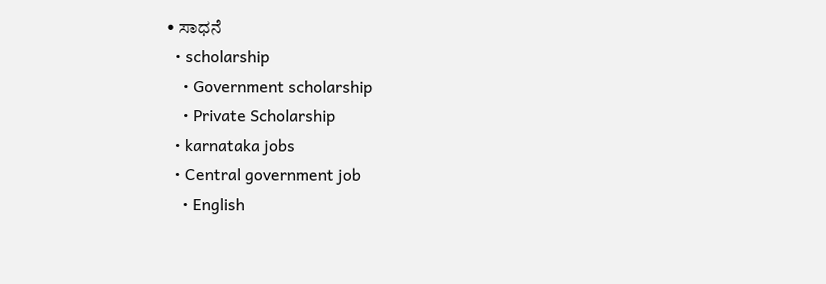• ಸಾಧನೆ
  • scholarship
    • Government scholarship
    • Private Scholarship
  • karnataka jobs
  • Central government job
    • English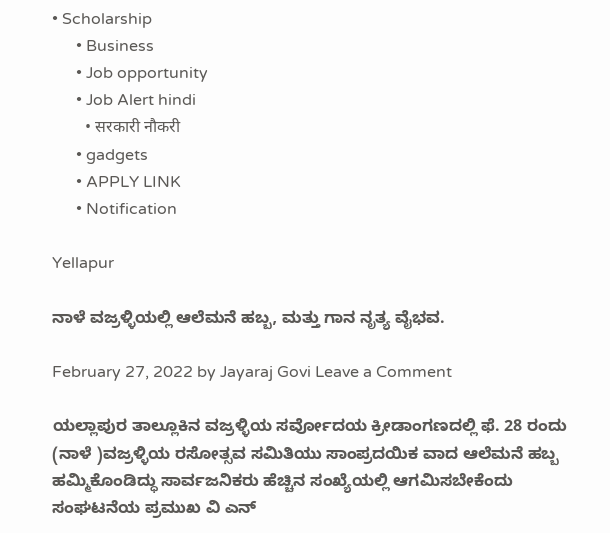• Scholarship
      • Business
      • Job opportunity
      • Job Alert hindi
        • सरकारी नौकरी
      • gadgets
      • APPLY LINK
      • Notification

Yellapur

ನಾಳೆ ವಜ್ರಳ್ಳಿಯಲ್ಲಿ ಆಲೆಮನೆ ಹಬ್ಬ, ಮತ್ತು ಗಾನ ನೃತ್ಯ ವೈಭವ.

February 27, 2022 by Jayaraj Govi Leave a Comment

ಯಲ್ಲಾಪುರ ತಾಲ್ಲೂಕಿನ ವಜ್ರಳ್ಳಿಯ ಸರ್ವೋದಯ ಕ್ರೀಡಾಂಗಣದಲ್ಲಿ ಫೆ. 28 ರಂದು (ನಾಳೆ )ವಜ್ರಳ್ಳಿಯ ರಸೋತ್ಸವ ಸಮಿತಿಯು ಸಾಂಪ್ರದಯಿಕ ವಾದ ಆಲೆಮನೆ ಹಬ್ಬ ಹಮ್ಮಿಕೊಂಡಿದ್ಧು ಸಾರ್ವಜನಿಕರು ಹೆಚ್ಚಿನ ಸಂಖ್ಯೆಯಲ್ಲಿ ಆಗಮಿಸಬೇಕೆಂದು ಸಂಘಟನೆಯ ಪ್ರಮುಖ ವಿ ಎನ್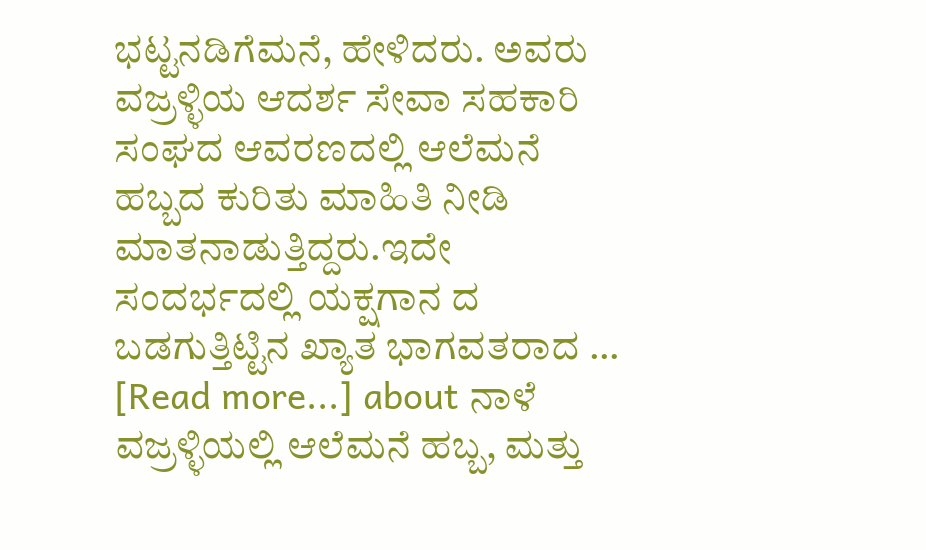ಭಟ್ಟನಡಿಗೆಮನೆ, ಹೇಳಿದರು. ಅವರು ವಜ್ರಳ್ಳಿಯ ಆದರ್ಶ ಸೇವಾ ಸಹಕಾರಿ ಸಂಘದ ಆವರಣದಲ್ಲಿ ಆಲೆಮನೆ ಹಬ್ಬದ ಕುರಿತು ಮಾಹಿತಿ ನೀಡಿ ಮಾತನಾಡುತ್ತಿದ್ದರು.ಇದೇ ಸಂದರ್ಭದಲ್ಲಿ ಯಕ್ಷಗಾನ ದ ಬಡಗುತ್ತಿಟ್ಟಿನ ಖ್ಯಾತ ಭಾಗವತರಾದ … [Read more...] about ನಾಳೆ ವಜ್ರಳ್ಳಿಯಲ್ಲಿ ಆಲೆಮನೆ ಹಬ್ಬ, ಮತ್ತು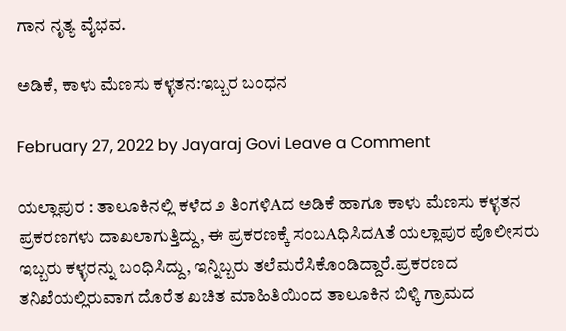ಗಾನ ನೃತ್ಯ ವೈಭವ.

ಅಡಿಕೆ, ಕಾಳು ಮೆಣಸು ಕಳ್ಳತನ:ಇಬ್ಬರ ಬಂಧನ

February 27, 2022 by Jayaraj Govi Leave a Comment

ಯಲ್ಲಾಪುರ : ತಾಲೂಕಿನಲ್ಲಿ ಕಳೆದ ೨ ತಿಂಗಳಿAದ ಅಡಿಕೆ ಹಾಗೂ ಕಾಳು ಮೆಣಸು ಕಳ್ಳತನ ಪ್ರಕರಣಗಳು ದಾಖಲಾಗುತ್ತಿದ್ದು, ಈ ಪ್ರಕರಣಕ್ಕೆ ಸಂಬAಧಿಸಿದAತೆ ಯಲ್ಲಾಪುರ ಪೊಲೀಸರು ಇಬ್ಬರು ಕಳ್ಳರನ್ನು ಬಂಧಿಸಿದ್ದು, ಇನ್ನಿಬ್ಬರು ತಲೆಮರೆಸಿಕೊಂಡಿದ್ದಾರೆ.ಪ್ರಕರಣದ ತನಿಖೆಯಲ್ಲಿರುವಾಗ ದೊರೆತ ಖಚಿತ ಮಾಹಿತಿಯಿಂದ ತಾಲೂಕಿನ ಬಿಳ್ಕಿ ಗ್ರಾಮದ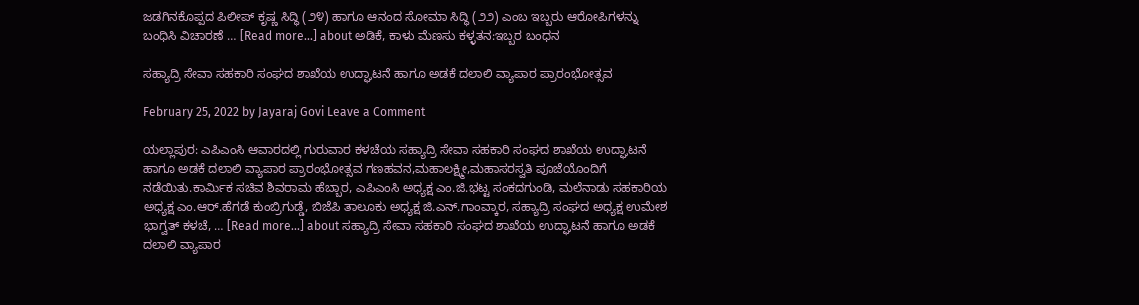ಜಡಗಿನಕೊಪ್ಪದ ಪಿಲೀಪ್ ಕೃಷ್ಣ ಸಿದ್ಧಿ (೨೪) ಹಾಗೂ ಆನಂದ ಸೋಮಾ ಸಿದ್ಧಿ (೨೨) ಎಂಬ ಇಬ್ಬರು ಆರೋಪಿಗಳನ್ನು ಬಂಧಿಸಿ ವಿಚಾರಣೆ … [Read more...] about ಅಡಿಕೆ, ಕಾಳು ಮೆಣಸು ಕಳ್ಳತನ:ಇಬ್ಬರ ಬಂಧನ

ಸಹ್ಯಾದ್ರಿ ಸೇವಾ ಸಹಕಾರಿ ಸಂಘದ ಶಾಖೆಯ ಉದ್ಘಾಟನೆ ಹಾಗೂ ಅಡಕೆ ದಲಾಲಿ ವ್ಯಾಪಾರ ಪ್ರಾರಂಭೋತ್ಸವ

February 25, 2022 by Jayaraj Govi Leave a Comment

ಯಲ್ಲಾಪುರ: ಎಪಿಎಂಸಿ ಆವಾರದಲ್ಲಿ ಗುರುವಾರ ಕಳಚೆಯ ಸಹ್ಯಾದ್ರಿ ಸೇವಾ ಸಹಕಾರಿ ಸಂಘದ ಶಾಖೆಯ ಉದ್ಘಾಟನೆ ಹಾಗೂ ಅಡಕೆ ದಲಾಲಿ ವ್ಯಾಪಾರ ಪ್ರಾರಂಭೋತ್ಸವ ಗಣಹವನ,ಮಹಾಲಕ್ಷ್ಮೀ,ಮಹಾಸರಸ್ವತಿ ಪೂಜೆಯೊಂದಿಗೆ ನಡೆಯಿತು.ಕಾರ್ಮಿಕ ಸಚಿವ ಶಿವರಾಮ ಹೆಬ್ಬಾರ, ಎಪಿಎಂಸಿ ಅಧ್ಯಕ್ಷ ಎಂ.ಜಿ.ಭಟ್ಟ ಸಂಕದಗುಂಡಿ, ಮಲೆನಾಡು ಸಹಕಾರಿಯ ಅಧ್ಯಕ್ಷ ಎಂ.ಆರ್.ಹೆಗಡೆ ಕುಂಬ್ರಿಗುಡ್ಡೆ, ಬಿಜೆಪಿ ತಾಲೂಕು ಅಧ್ಯಕ್ಷ ಜಿ.ಎನ್.ಗಾಂವ್ಕಾರ, ಸಹ್ಯಾದ್ರಿ ಸಂಘದ ಅಧ್ಯಕ್ಷ ಉಮೇಶ ಭಾಗ್ವತ್ ಕಳಚೆ, … [Read more...] about ಸಹ್ಯಾದ್ರಿ ಸೇವಾ ಸಹಕಾರಿ ಸಂಘದ ಶಾಖೆಯ ಉದ್ಘಾಟನೆ ಹಾಗೂ ಅಡಕೆ ದಲಾಲಿ ವ್ಯಾಪಾರ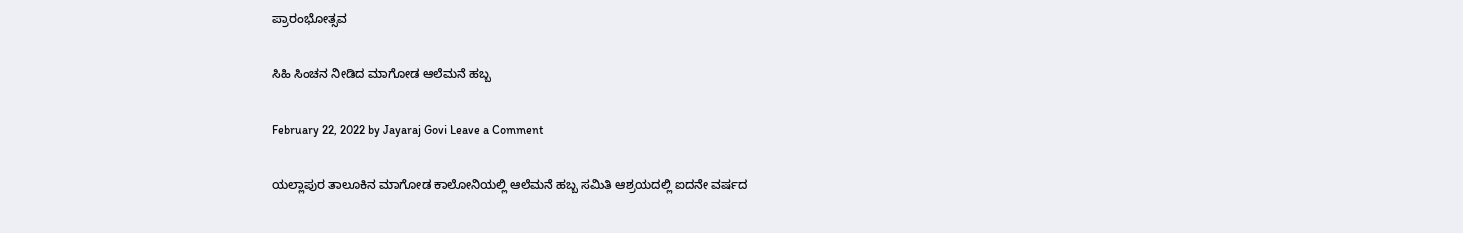ಪ್ರಾರಂಭೋತ್ಸವ

ಸಿಹಿ ಸಿಂಚನ ನೀಡಿದ ಮಾಗೋಡ ಆಲೆಮನೆ ಹಬ್ಬ

February 22, 2022 by Jayaraj Govi Leave a Comment

ಯಲ್ಲಾಪುರ ತಾಲೂಕಿನ ಮಾಗೋಡ ಕಾಲೋನಿಯಲ್ಲಿ ಆಲೆಮನೆ ಹಬ್ಬ ಸಮಿತಿ ಆಶ್ರಯದಲ್ಲಿ ಐದನೇ ವರ್ಷದ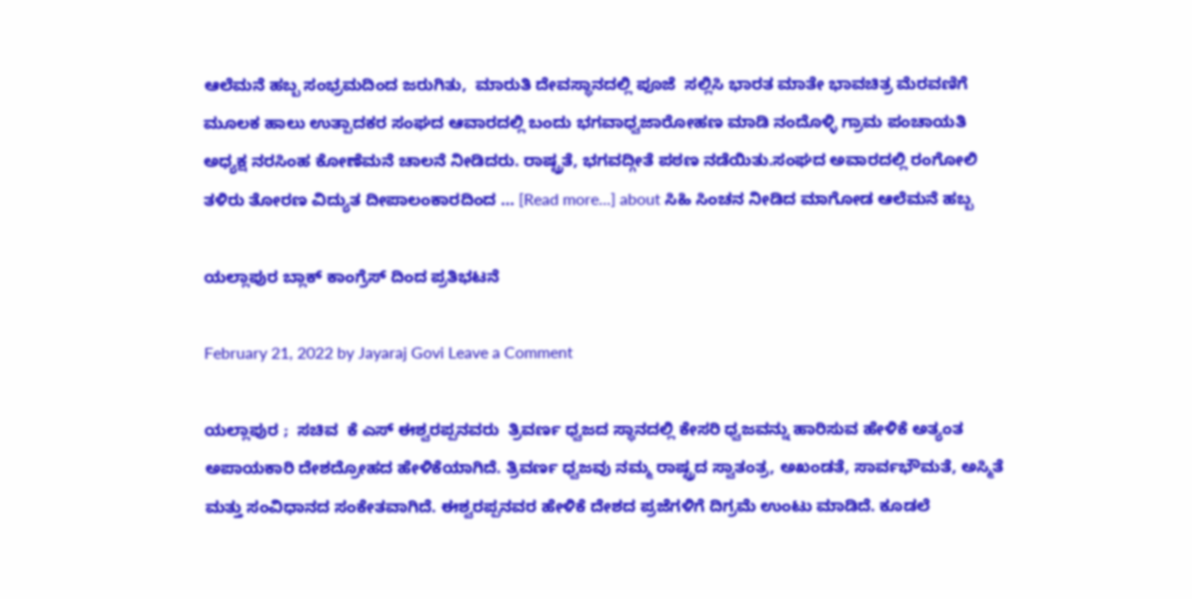ಆಲೆಮನೆ ಹಬ್ಬ ಸಂಭ್ರಮದಿಂದ ಜರುಗಿತು,  ಮಾರುತಿ ದೇವಸ್ಥಾನದಲ್ಲಿ ಪೂಜೆ  ಸಲ್ಲಿಸಿ ಭಾರತ ಮಾತೇ ಭಾವಚಿತ್ರ ಮೆರವಣಿಗೆ ಮೂಲಕ ಹಾಲು ಉತ್ಪಾದಕರ ಸಂಘದ ಆವಾರದಲ್ಲಿ ಬಂದು ಭಗವಾಧ್ವಜಾರೋಹಣ ಮಾಡಿ ನಂದೊಳ್ಳಿ ಗ್ರಾಮ ಪಂಚಾಯತಿ ಅಧ್ಯಕ್ಷ ನರಸಿಂಹ ಕೋಣೆಮನೆ ಚಾಲನೆ ನೀಡಿದರು. ರಾಷ್ಟ್ರತೆ, ಭಗವದ್ಗೀತೆ ಪಠಣ ನಡೆಯಿತು.ಸಂಘದ ಅವಾರದಲ್ಲಿ ರಂಗೋಲಿ ತಳಿರು ತೋರಣ ವಿದ್ಯುತ ದೀಪಾಲಂಕಾರದಿಂದ … [Read more...] about ಸಿಹಿ ಸಿಂಚನ ನೀಡಿದ ಮಾಗೋಡ ಆಲೆಮನೆ ಹಬ್ಬ

ಯಲ್ಲಾಪುರ ಬ್ಲಾಕ್ ಕಾಂಗ್ರೆಸ್ ದಿಂದ ಪ್ರತಿಭಟನೆ

February 21, 2022 by Jayaraj Govi Leave a Comment

ಯಲ್ಲಾಪುರ ;  ಸಚಿವ  ಕೆ ಎಸ್ ಈಶ್ವರಪ್ಪನವರು  ತ್ರಿವರ್ಣ ಧ್ವಜದ ಸ್ಥಾನದಲ್ಲಿ ಕೇಸರಿ ಧ್ವಜವನ್ನು ಹಾರಿಸುವ ಹೇಳಿಕೆ ಅತ್ಯಂತ ಅಪಾಯಕಾರಿ ದೇಶದ್ರೋಹದ ಹೇಳಿಕೆಯಾಗಿದೆ. ತ್ರಿವರ್ಣ ಧ್ವಜವು ನಮ್ಮ ರಾಷ್ಟ್ರದ ಸ್ವಾತಂತ್ರ, ಅಖಂಡತೆ, ಸಾರ್ವಭೌಮತೆ, ಅಸ್ಮಿತೆ ಮತ್ತು ಸಂವಿಧಾನದ ಸಂಕೇತವಾಗಿದೆ. ಈಶ್ವರಪ್ಪನವರ ಹೇಳಿಕೆ ದೇಶದ ಪ್ರಜೆಗಳಿಗೆ ದಿಗ್ರಮೆ ಉಂಟು ಮಾಡಿದೆ. ಕೂಡಲೆ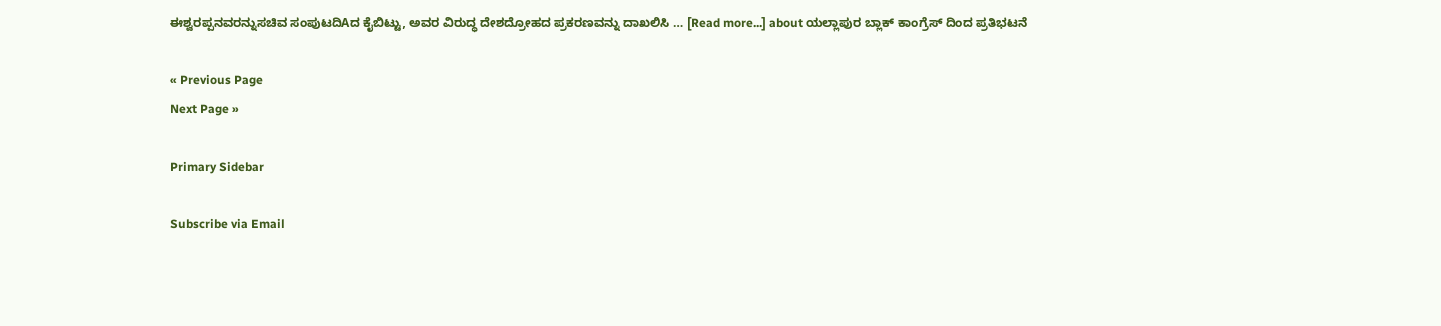ಈಶ್ವರಪ್ಪನವರನ್ನುಸಚಿವ ಸಂಪುಟದಿAದ ಕೈಬಿಟ್ಟು, ಅವರ ವಿರುದ್ಧ ದೇಶದ್ರೋಹದ ಪ್ರಕರಣವನ್ನು ದಾಖಲಿಸಿ … [Read more...] about ಯಲ್ಲಾಪುರ ಬ್ಲಾಕ್ ಕಾಂಗ್ರೆಸ್ ದಿಂದ ಪ್ರತಿಭಟನೆ

« Previous Page
Next Page »

Primary Sidebar

Subscribe via Email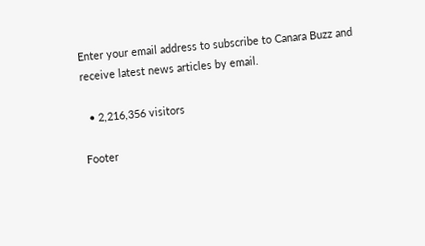Enter your email address to subscribe to Canara Buzz and receive latest news articles by email.

  • 2,216,356 visitors

Footer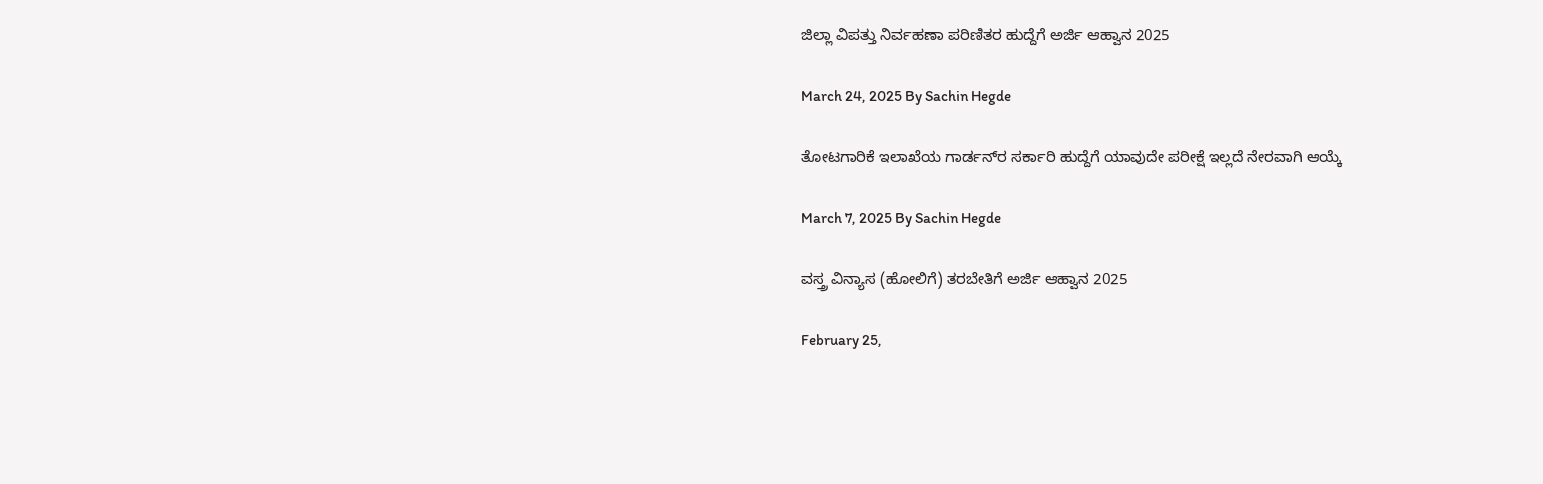ಜಿಲ್ಲಾ ವಿಪತ್ತು ನಿರ್ವಹಣಾ ಪರಿಣಿತರ ಹುದ್ದೆಗೆ ಅರ್ಜಿ ಆಹ್ವಾನ 2025

March 24, 2025 By Sachin Hegde

ತೋಟಗಾರಿಕೆ ಇಲಾಖೆಯ ಗಾರ್ಡನ್‌ರ ಸರ್ಕಾರಿ ಹುದ್ದೆಗೆ ಯಾವುದೇ ಪರೀಕ್ಷೆ ಇಲ್ಲದೆ ನೇರವಾಗಿ ಆಯ್ಕೆ

March 7, 2025 By Sachin Hegde

ವಸ್ತ್ರ ವಿನ್ಯಾಸ (ಹೋಲಿಗೆ) ತರಬೇತಿಗೆ ಅರ್ಜಿ ಆಹ್ವಾನ 2025

February 25,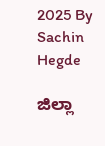2025 By Sachin Hegde

ಜಿಲ್ಲಾ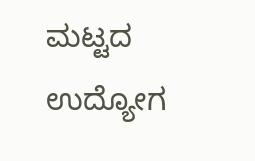ಮಟ್ಟದ ಉದ್ಯೋಗ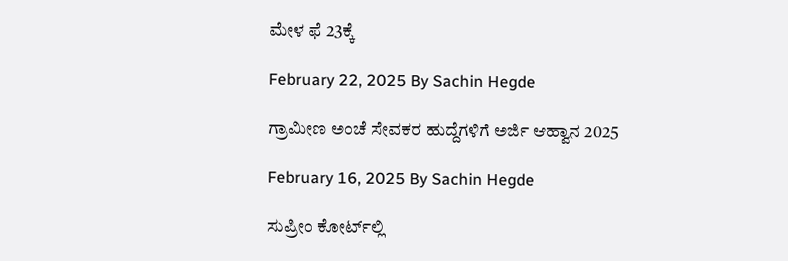ಮೇಳ ಫೆ 23ಕ್ಕೆ

February 22, 2025 By Sachin Hegde

ಗ್ರಾಮೀಣ ಅಂಚೆ ಸೇವಕರ ಹುದ್ದೆಗಳಿಗೆ ಅರ್ಜಿ ಆಹ್ವಾನ 2025

February 16, 2025 By Sachin Hegde

ಸುಪ್ರೀಂ ಕೋರ್ಟ್‌ಲ್ಲಿ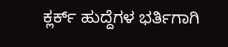ಕ್ಲರ್ಕ್ ಹುದ್ದೆಗಳ ಭರ್ತಿಗಾಗಿ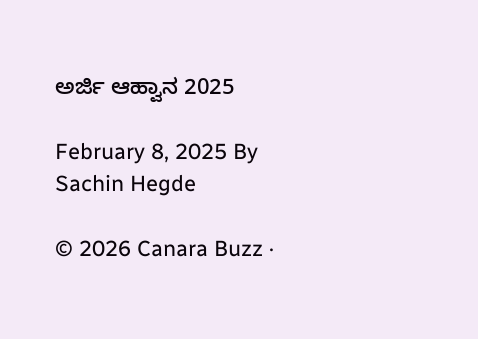ಅರ್ಜಿ ಆಹ್ವಾನ 2025

February 8, 2025 By Sachin Hegde

© 2026 Canara Buzz ·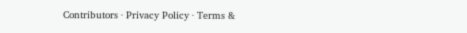Contributors · Privacy Policy · Terms &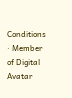Conditions · Member of Digital Avatar